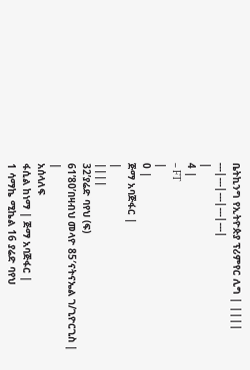ቤትኪንግ የኢትዮጵያ ፕሪምየር ሊግ | ||||
---|---|---|---|---|
|
4 |
– FT
|
0 |
ጅማ አባጅፋር |
|
||||
32’ያሬድ ባየህ (ፍ)
61’80’በዛብህ መላዮ 85′ናትናኤል ገ/ጊዮርጊስ |
|
አሰላለፍ
ፋሲል ከነማ | ጅማ አባጅፋር |
1 ሳማኬ ሚኬል 16 ያሬድ ባየህ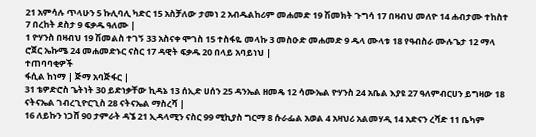21 አምሳሉ ጥላሁን 5 ኩሊባሊ ካድር 15 አስቻለው ታመነ 2 አብዱልከሪም መሐመድ 19 ሽመክት ጉግሳ 17 በዛብህ መለዮ 14 ሐብታሙ ተከስተ 7 በረከት ደስታ 9 ፍቃዱ ዓለሙ |
1 ዮሃንስ በዛብህ 19 ሽመልስ ተገኝ 33 አስናቀ ሞገስ 15 ተስፋዬ መላኩ 3 መስዑድ መሐመድ 9 ዱላ ሙላቱ 18 የዓብስራ ሙሉጌታ 12 ማላ ሮጀር ኤኩሜ 24 መሐመድኑር ናስር 17 ዳዊት ፍቃዱ 20 በላይ አባይነህ |
ተጠባባቂዎች
ፋሲል ከነማ | ጅማ አባጅፋር |
31 ቴዎድሮስ ጌትነት 30 ይድነቃቸው ኪዳኔ 13 ሰኢድ ሀሰን 25 ዳንኤል ዘመዴ 12 ሳሙኤል ዮሃንስ 24 አቤል እያዩ 27 ዓለምብርሀን ይግዛው 18 ናትናኤል ገብረጊዮርጊስ 28 ናትናኤል ማስረሻ |
16 ለይኩን ነጋሸ 90 ታምራት ዳኜ 21 ኢዳላሚን ናስር 99 ሚኪያስ ግርማ 8 ሱራፌል አወል 4 አዛህሪ አልመሃዲ 14 አድናን ረሻድ 11 ቤካም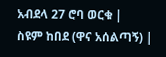አብደላ 27 ሮባ ወርቁ |
ስዩም ከበደ (ዋና አሰልጣኝ) |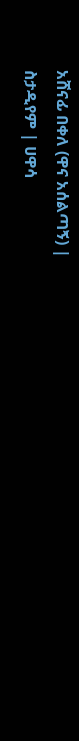አሸናፊ በቀለ (ዋና አሰልጣኝ) |
ስታዲየም | ሀዋሳ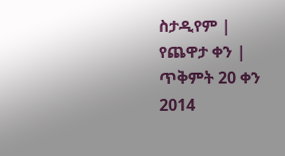ስታዲየም |
የጨዋታ ቀን | ጥቅምት 20 ቀን 2014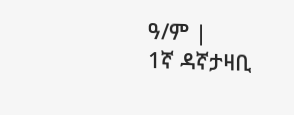ዓ/ም |
1ኛ ዳኛታዛቢ